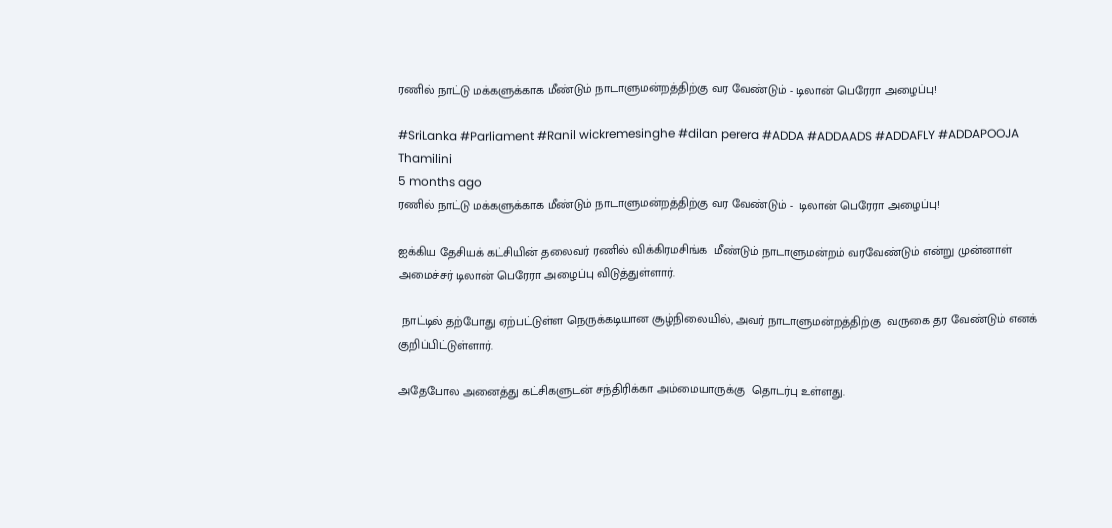ரணில் நாட்டு மக்களுக்காக மீண்டும் நாடாளுமன்றத்திற்கு வர வேண்டும் - டிலான் பெரேரா அழைப்பு!

#SriLanka #Parliament #Ranil wickremesinghe #dilan perera #ADDA #ADDAADS #ADDAFLY #ADDAPOOJA
Thamilini
5 months ago
ரணில் நாட்டு மக்களுக்காக மீண்டும் நாடாளுமன்றத்திற்கு வர வேண்டும் -  டிலான் பெரேரா அழைப்பு!

ஐக்கிய தேசியக் கட்சியின் தலைவர் ரணில் விக்கிரமசிங்க  மீண்டும் நாடாளுமன்றம் வரவேண்டும் என்று முன்னாள் அமைச்சர் டிலான் பெரேரா அழைப்பு விடுத்துள்ளார்.

 நாட்டில் தற்போது ஏற்பட்டுள்ள நெருக்கடியான சூழ்நிலையில், அவர் நாடாளுமன்றத்திற்கு  வருகை தர வேண்டும் எனக் குறிப்பிட்டுள்ளார்.

அதேபோல அனைத்து கட்சிகளுடன் சந்திரிக்கா அம்மையாருக்கு  தொடர்பு உள்ளது.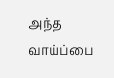அந்த வாய்ப்பை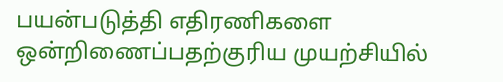பயன்படுத்தி எதிரணிகளை ஒன்றிணைப்பதற்குரிய முயற்சியில்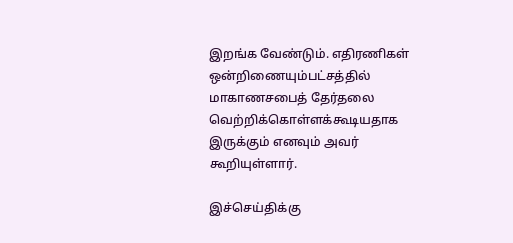இறங்க வேண்டும். எதிரணிகள் ஒன்றிணையும்பட்சத்தில் மாகாணசபைத் தேர்தலை வெற்றிக்கொள்ளக்கூடியதாக இருக்கும் எனவும் அவர் கூறியுள்ளார்.

இச்செய்திக்கு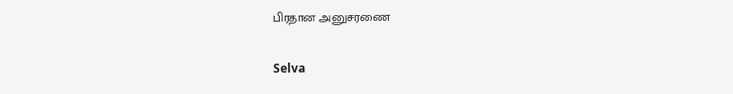பிரதான அனுசரணை

Selva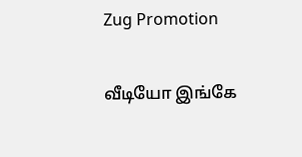Zug Promotion

வீடியோ இங்கே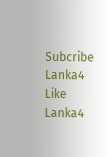Subcribe Lanka4
Like Lanka4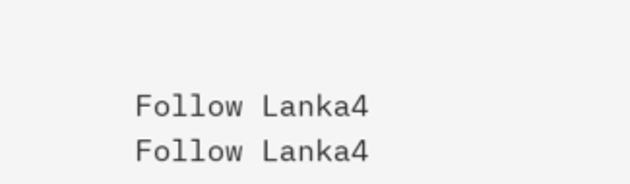Follow Lanka4
Follow Lanka4